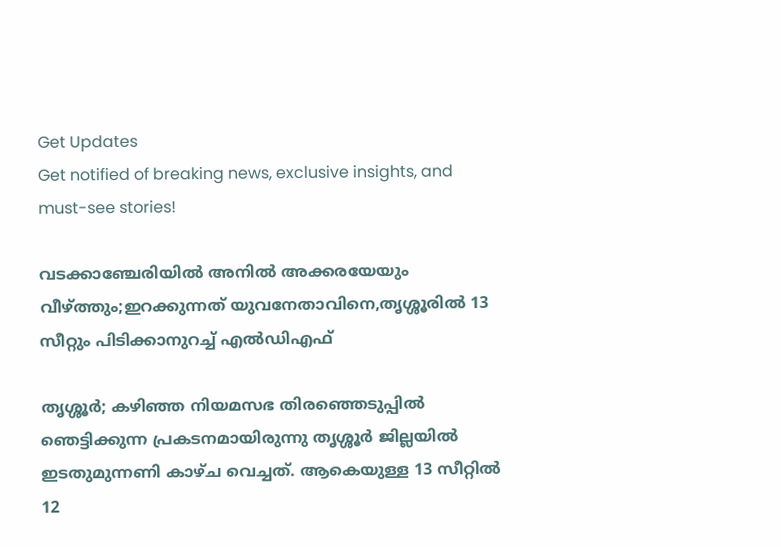Get Updates
Get notified of breaking news, exclusive insights, and must-see stories!

വടക്കാഞ്ചേരിയിൽ അനിൽ അക്കരയേയും വീഴ്ത്തും;ഇറക്കുന്നത് യുവനേതാവിനെ,തൃശ്ശൂരിൽ 13 സീറ്റും പിടിക്കാനുറച്ച് എൽഡിഎഫ്

തൃശ്ശൂർ; കഴിഞ്ഞ നിയമസഭ തിരഞ്ഞെടുപ്പിൽ ഞെട്ടിക്കുന്ന പ്രകടനമായിരുന്നു തൃശ്ശൂർ ജില്ലയിൽ ഇടതുമുന്നണി കാഴ്ച വെച്ചത്. ആകെയുള്ള 13 സീറ്റിൽ 12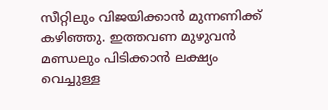സീറ്റിലും വിജയിക്കാൻ മുന്നണിക്ക് കഴിഞ്ഞു. ഇത്തവണ മുഴുവൻ മണ്ഡലും പിടിക്കാൻ ലക്ഷ്യം വെച്ചുള്ള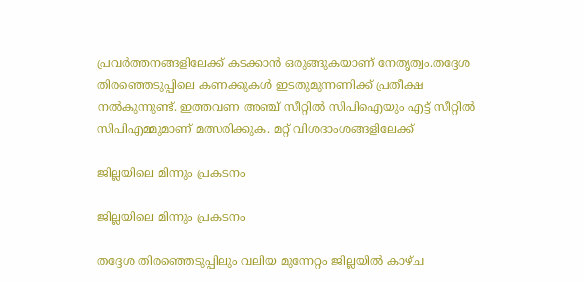പ്രവർത്തനങ്ങളിലേക്ക് കടക്കാൻ ഒരുങ്ങുകയാണ് നേതൃത്വം.തദ്ദേശ തിരഞ്ഞെടുപ്പിലെ കണക്കുകൾ ഇടതുമുന്നണിക്ക് പ്രതീക്ഷ നൽകുന്നുണ്ട്. ഇത്തവണ അഞ്ച് സീറ്റില്‍ സിപിഐയും എട്ട് സീറ്റില്‍ സിപിഎമ്മുമാണ് മത്സരിക്കുക. മറ്റ് വിശദാംശങ്ങളിലേക്ക്

ജില്ലയിലെ മിന്നും പ്രകടനം

ജില്ലയിലെ മിന്നും പ്രകടനം

തദ്ദേശ തിരഞ്ഞെടുപ്പിലും വലിയ മുന്നേറ്റം ജില്ലയിൽ കാഴ്ച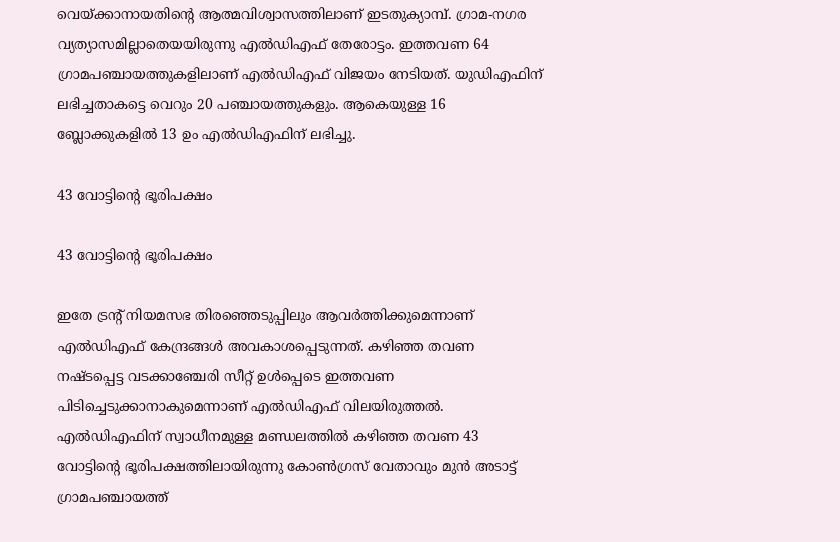വെയ്ക്കാനായതിന്റെ ആത്മവിശ്വാസത്തിലാണ് ഇടതുക്യാമ്പ്. ഗ്രാമ-നഗര വ്യത്യാസമില്ലാതെയയിരുന്നു എൽഡിഎഫ് തേരോട്ടം. ഇത്തവണ 64 ഗ്രാമപഞ്ചായത്തുകളിലാണ് എൽഡിഎഫ് വിജയം നേടിയത്. യുഡിഎഫിന് ലഭിച്ചതാകട്ടെ വെറും 20 പഞ്ചായത്തുകളും. ആകെയുള്ള 16 ബ്ലോക്കുകളിൽ 13 ഉം എൽഡിഎഫിന് ലഭിച്ചു.

43 വോട്ടിന്റെ ഭൂരിപക്ഷം

43 വോട്ടിന്റെ ഭൂരിപക്ഷം

ഇതേ ട്രന്റ് നിയമസഭ തിരഞ്ഞെടുപ്പിലും ആവർത്തിക്കുമെന്നാണ് എൽഡിഎഫ് കേന്ദ്രങ്ങൾ അവകാശപ്പെടുന്നത്. കഴിഞ്ഞ തവണ നഷ്ടപ്പെട്ട വടക്കാഞ്ചേരി സീറ്റ് ഉൾപ്പെടെ ഇത്തവണ പിടിച്ചെടുക്കാനാകുമെന്നാണ് എൽഡിഎഫ് വിലയിരുത്തൽ. എൽഡിഎഫിന് സ്വാധീനമുള്ള മണ്ഡലത്തിൽ കഴിഞ്ഞ തവണ 43 വോട്ടിന്റെ ഭൂരിപക്ഷത്തിലായിരുന്നു കോൺഗ്രസ് വേതാവും മുൻ അടാട്ട് ഗ്രാമപഞ്ചായത്ത്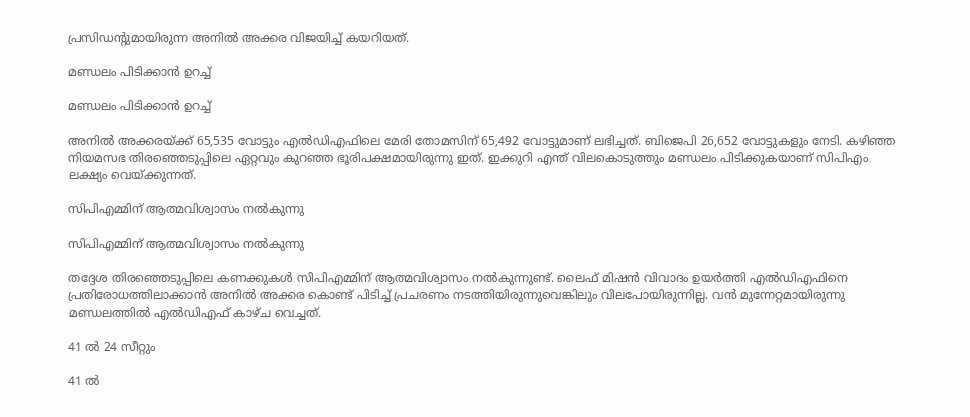പ്രസിഡന്റുമായിരുന്ന അനിൽ അക്കര വിജയിച്ച് കയറിയത്.

മണ്ഡലം പിടിക്കാൻ ഉറച്ച്

മണ്ഡലം പിടിക്കാൻ ഉറച്ച്

അനില്‍ അക്കരയ്ക്ക് 65,535 വോട്ടും എല്‍ഡിഎഫിലെ മേരി തോമസിന് 65,492 വോട്ടുമാണ് ലഭിച്ചത്. ബിജെപി 26,652 വോട്ടുകളും നേടി. കഴിഞ്ഞ നിയമസഭ തിര‍ഞ്ഞെടുപ്പിലെ ഏറ്റവും കുറഞ്ഞ ഭൂരിപക്ഷമായിരുന്നു ഇത്. ഇക്കുറി എന്ത് വിലകൊടുത്തും മണ്ഡലം പിടിക്കുകയാണ് സിപിഎം ലക്ഷ്യം വെയ്ക്കുന്നത്.

സിപിഎമ്മിന് ആത്മവിശ്വാസം നൽകുന്നു

സിപിഎമ്മിന് ആത്മവിശ്വാസം നൽകുന്നു

തദ്ദേശ തിരഞ്ഞെടുപ്പിലെ കണക്കുകൾ സിപിഎമ്മിന് ആത്മവിശ്വാസം നൽകുന്നുണ്ട്. ലൈഫ് മിഷൻ വിവാദം ഉയർത്തി എൽഡിഎഫിനെ പ്രതിരോധത്തിലാക്കാൻ അനിൽ അക്കര കൊണ്ട് പിടിച്ച് പ്രചരണം നടത്തിയിരുന്നുവെങ്കിലും വിലപോയിരുന്നില്ല. വൻ മുന്നേറ്റമായിരുന്നു മണ്ഡലത്തിൽ എൽഡിഎഫ് കാഴ്ച വെച്ചത്.

41 ൽ 24 സീറ്റും

41 ൽ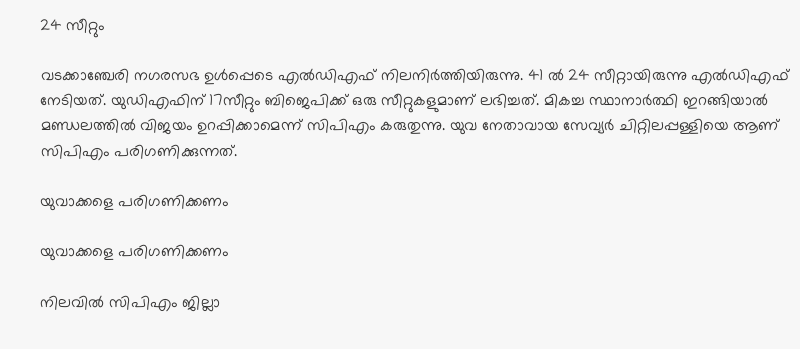24 സീറ്റും

വടക്കാഞ്ചേരി നഗരസഭ ഉൾപ്പെടെ എൽഡിഎഫ് നിലനിർത്തിയിരുന്നു. 41 ൽ 24 സീറ്റായിരുന്നു എൽഡിഎഫ് നേടിയത്. യുഡിഎഫിന് 17സീറ്റും ബിജെപിക്ക് ഒരു സീറ്റുകളുമാണ് ലഭിച്ചത്. മികച്ച സ്ഥാനാർത്ഥി ഇറങ്ങിയാൽ മണ്ഡലത്തിൽ വിജയം ഉറപ്പിക്കാമെന്ന് സിപിഎം കരുതുന്നു. യുവ നേതാവായ സേവ്യർ ചിറ്റിലപ്പള്ളിയെ ആണ് സിപിഎം പരിഗണിക്കുന്നത്.

യുവാക്കളെ പരിഗണിക്കണം

യുവാക്കളെ പരിഗണിക്കണം

നിലവില്‍ സിപിഎം ജില്ലാ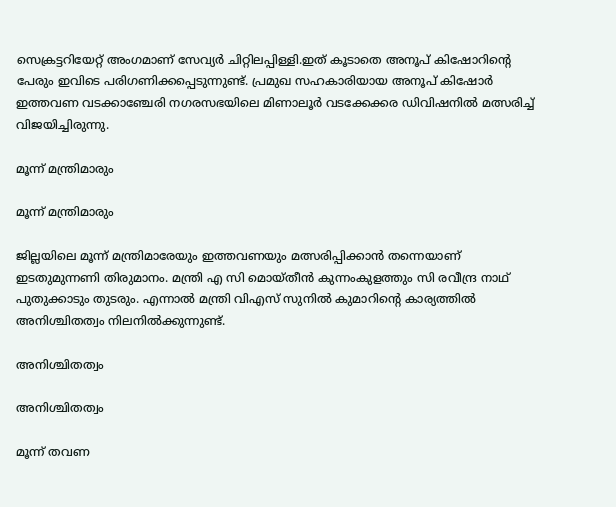സെക്രട്ടറിയേറ്റ് അംഗമാണ് സേവ്യര്‍ ചിറ്റിലപ്പിള്ളി.ഇത് കൂടാതെ അനൂപ് കിഷോറിന്റെ പേരും ഇവിടെ പരിഗണിക്കപ്പെടുന്നുണ്ട്. പ്രമുഖ സഹകാരിയായ അനൂപ് കിഷോര്‍ ഇത്തവണ വടക്കാഞ്ചേരി നഗരസഭയിലെ മിണാലൂര്‍ വടക്കേക്കര ഡിവിഷനില്‍ മത്സരിച്ച് വിജയിച്ചിരുന്നു.

മൂന്ന് മന്ത്രിമാരും

മൂന്ന് മന്ത്രിമാരും

ജില്ലയിലെ മൂന്ന് മന്ത്രിമാരേയും ഇത്തവണയും മത്സരിപ്പിക്കാൻ തന്നെയാണ് ഇടതുമുന്നണി തിരുമാനം. മന്ത്രി എ സി മൊയ്തീൻ കുന്നംകുളത്തും സി രവീന്ദ്ര നാഥ് പുതുക്കാടും തുടരും. എന്നാൽ മന്ത്രി വിഎസ് സുനിൽ കുമാറിന്റെ കാര്യത്തിൽ അനിശ്ചിതത്വം നിലനിൽക്കുന്നുണ്ട്.

അനിശ്ചിതത്വം

അനിശ്ചിതത്വം

മൂന്ന് തവണ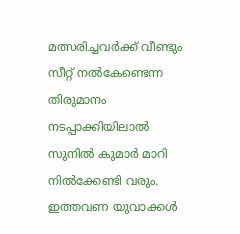മത്സരിച്ചവർക്ക് വീണ്ടും സീറ്റ് നൽകേണ്ടെന്ന തിരുമാനം നടപ്പാക്കിയിലാൽ സുനിൽ കുമാർ മാറി നിൽക്കേണ്ടി വരും. ഇത്തവണ യുവാക്കൾ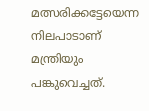മത്സരിക്കട്ടേയെന്ന നിലപാടാണ് മന്ത്രിയും പങ്കുവെച്ചത്.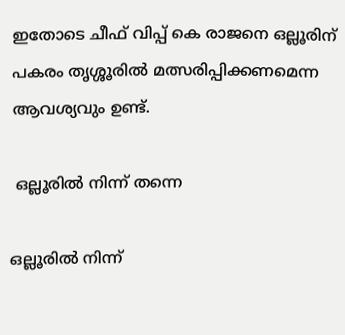ഇതോടെ ചീഫ് വിപ്പ് കെ രാജനെ ഒല്ലൂരിന് പകരം തൃശ്ശൂരിൽ മത്സരിപ്പിക്കണമെന്ന ആവശ്യവും ഉണ്ട്.

 ഒല്ലൂരിൽ നിന്ന് തന്നെ

ഒല്ലൂരിൽ നിന്ന്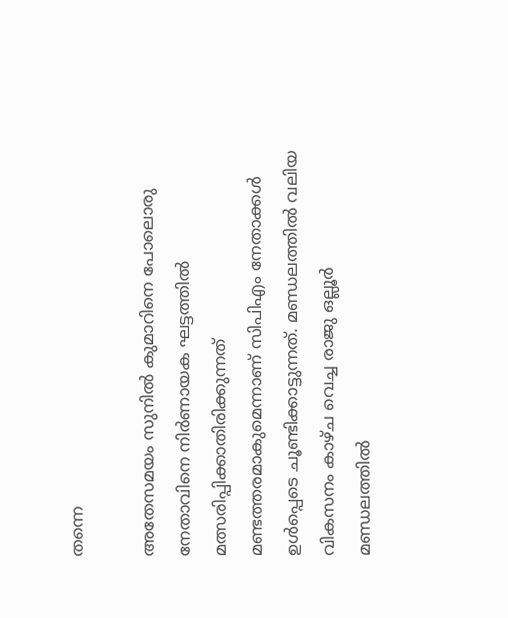തന്നെ

അതേസമയം സുനിൽ കുമാറിനെ പോലൊരു നേതാവിനെ നിർണായക ഘട്ടത്തിൽ മത്സരിപ്പിക്കാതിരിക്കുന്നത് മണ്ടത്തരമാകുമെന്നാണ് സിപിഎം നേതാക്കൾ ഉൾപ്പെടെ ചൂണ്ടിക്കാട്ടുന്നത്. മണ്ഡലത്തിൽ വലിയ വികസനം കാഴ്ച വെച്ച രാജു ഒല്ലൂർ മണ്ഡലത്തിൽ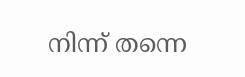നിന്ന് തന്നെ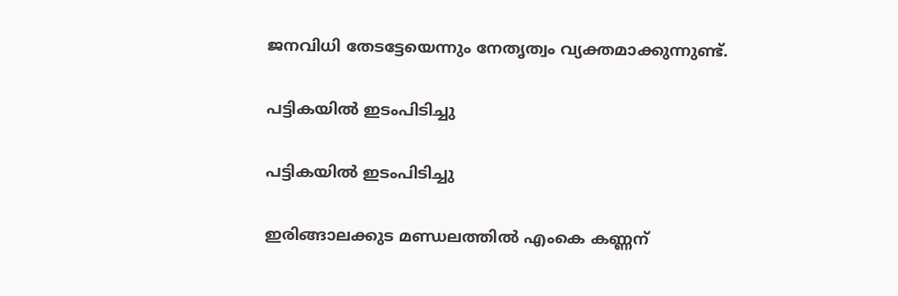ജനവിധി തേടട്ടേയെന്നും നേതൃത്വം വ്യക്തമാക്കുന്നുണ്ട്.

പട്ടികയിൽ ഇടംപിടിച്ചു

പട്ടികയിൽ ഇടംപിടിച്ചു

ഇരിങ്ങാലക്കുട മണ്ഡലത്തിൽ എംകെ കണ്ണന്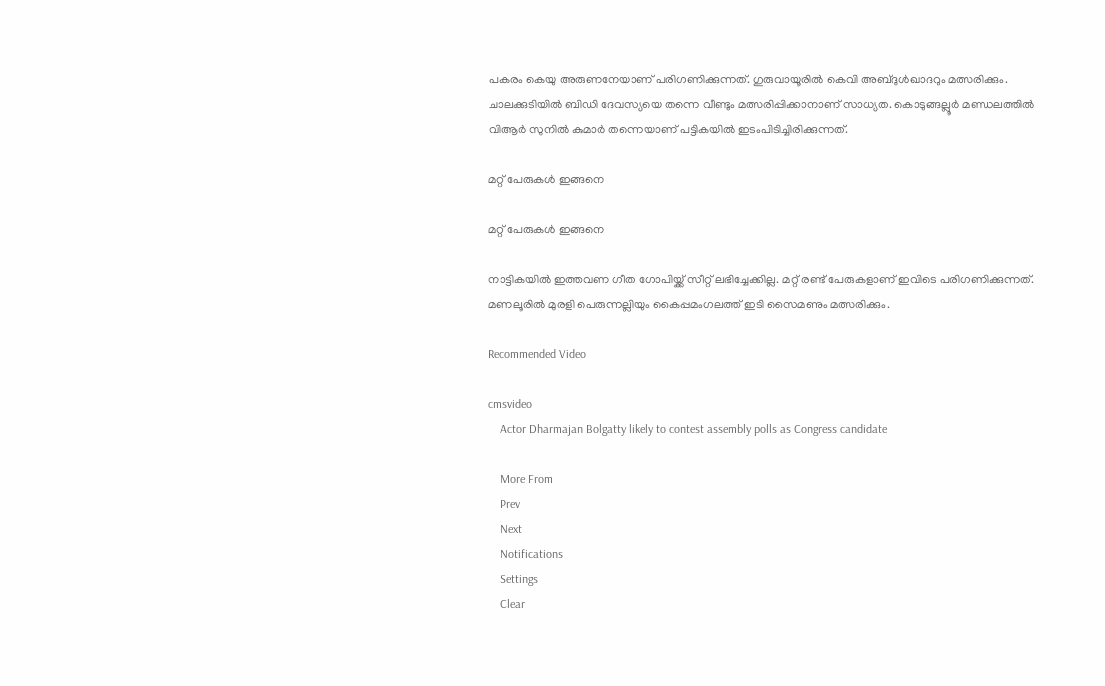പകരം കെയു അരുണനേയാണ് പരിഗണിക്കുന്നത്. ഗുരുവായൂരിൽ കെവി അബ്ദുൾഖാദറും മത്സരിക്കും. ചാലക്കുടിയില്‍ ബിഡി ദേവസ്യയെ തന്നെ വീണ്ടും മത്സരിപ്പിക്കാനാണ് സാധ്യത. കൊടുങ്ങല്ലൂർ മണ്ഡലത്തിൽ വിആർ സുനിൽ കുമാർ തന്നെയാണ് പട്ടികയിൽ ഇടംപിടിച്ചിരിക്കുന്നത്.

മറ്റ് പേരുകൾ ഇങ്ങനെ

മറ്റ് പേരുകൾ ഇങ്ങനെ

നാട്ടികയിൽ ഇത്തവണ ഗീത ഗോപിയ്ക്ക് സീറ്റ് ലഭിച്ചേക്കില്ല. മറ്റ് രണ്ട് പേരുകളാണ് ഇവിടെ പരിഗണിക്കുന്നത്. മണലൂരിൽ മുരളി പെരുന്നല്ലിയും കൈപ്പമംഗലത്ത് ഇടി സൈമണും മത്സരിക്കും.

Recommended Video

cmsvideo
    Actor Dharmajan Bolgatty likely to contest assembly polls as Congress candidate

    More From
    Prev
    Next
    Notifications
    Settings
    Clear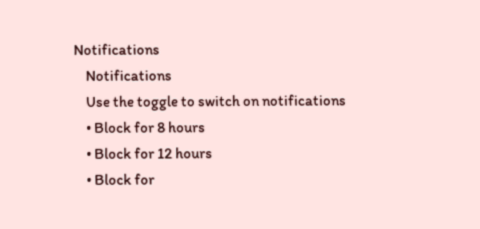Notifications
    Notifications
    Use the toggle to switch on notifications
    • Block for 8 hours
    • Block for 12 hours
    • Block for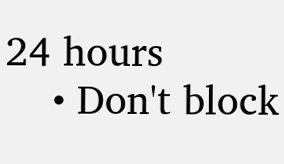24 hours
    • Don't block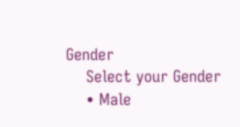Gender
    Select your Gender
    • Male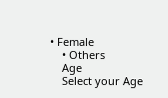• Female
    • Others
    Age
    Select your Age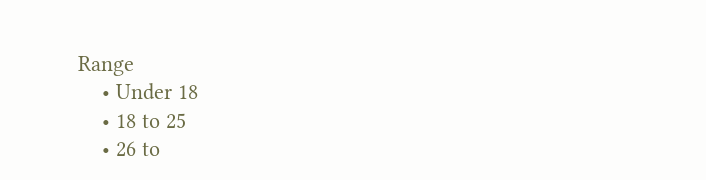Range
    • Under 18
    • 18 to 25
    • 26 to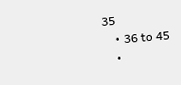35
    • 36 to 45
    •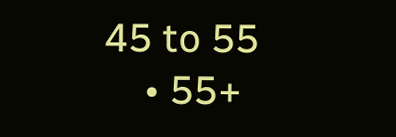45 to 55
    • 55+